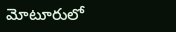మోటూరులో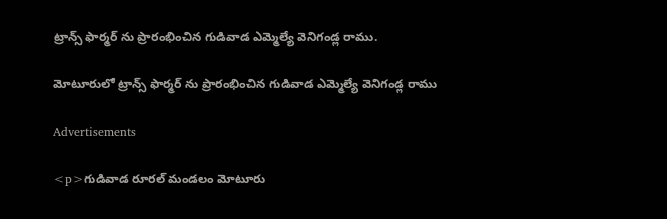ట్రాన్స్ ఫార్మర్ ను ప్రారంభించిన గుడివాడ ఎమ్మెల్యే వెనిగండ్ల రాము.

మోటూరులో ట్రాన్స్ ఫార్మర్ ను ప్రారంభించిన గుడివాడ ఎమ్మెల్యే వెనిగండ్ల రాము

Advertisements

<p>గుడివాడ రూరల్ మండలం మోటూరు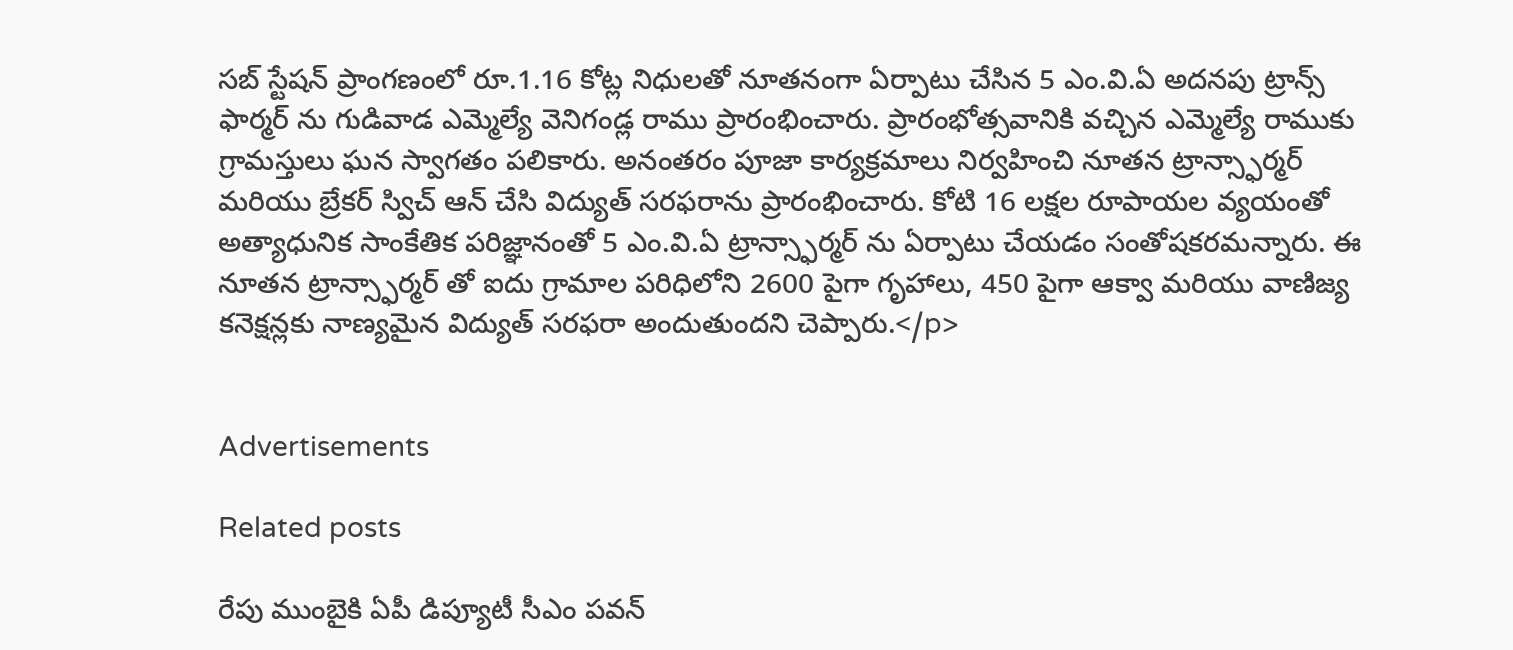సబ్ స్టేషన్ ప్రాంగణంలో రూ.1.16 కోట్ల నిధులతో నూతనంగా ఏర్పాటు చేసిన 5 ఎం.వి.ఏ అదనపు ట్రాన్స్ ఫార్మర్ ను గుడివాడ ఎమ్మెల్యే వెనిగండ్ల రాము ప్రారంభించారు. ప్రారంభోత్సవానికి వచ్చిన ఎమ్మెల్యే రాముకు గ్రామస్తులు ఘన స్వాగతం పలికారు. అనంతరం పూజా కార్యక్రమాలు నిర్వహించి నూతన ట్రాన్స్ఫార్మర్ మరియు బ్రేకర్ స్విచ్ ఆన్ చేసి విద్యుత్ సరఫరాను ప్రారంభించారు. కోటి 16 లక్షల రూపాయల వ్యయంతో అత్యాధునిక సాంకేతిక పరిజ్ఞానంతో 5 ఎం.వి.ఏ ట్రాన్స్ఫార్మర్ ను ఏర్పాటు చేయడం సంతోషకరమన్నారు. ఈ నూతన ట్రాన్స్ఫార్మర్ తో ఐదు గ్రామాల పరిధిలోని 2600 పైగా గృహాలు, 450 పైగా ఆక్వా మరియు వాణిజ్య కనెక్షన్లకు నాణ్యమైన విద్యుత్ సరఫరా అందుతుందని చెప్పారు.</p>


Advertisements

Related posts

రేపు ముంబైకి ఏపీ డిప్యూటీ సీఎం పవన్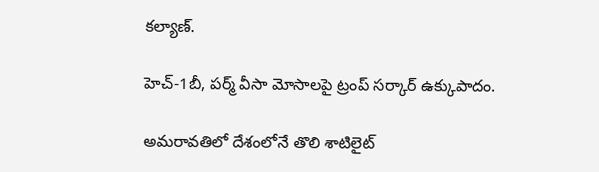కల్యాణ్‌.

హెచ్-1బీ, పర్మ్ వీసా మోసాలపై ట్రంప్ సర్కార్ ఉక్కుపాదం.

అమరావతిలో దేశంలోనే తొలి శాటిలైట్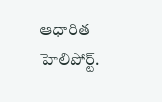ఆధారిత హెలిపోర్ట్.